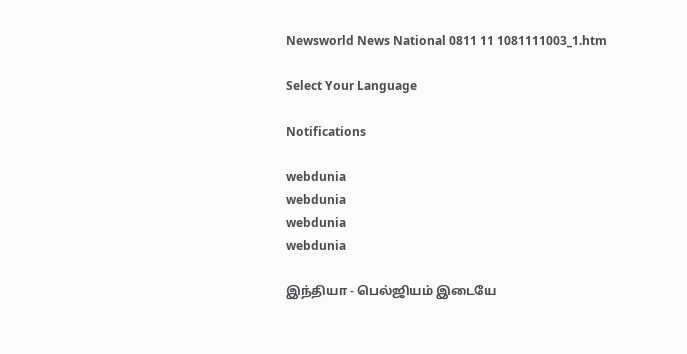Newsworld News National 0811 11 1081111003_1.htm

Select Your Language

Notifications

webdunia
webdunia
webdunia
webdunia

இ‌ந்‌தியா - பெல்ஜியம் இடையே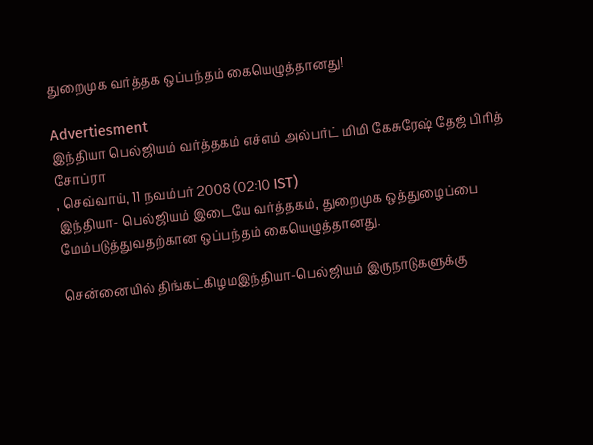துறைமுக வ‌ர்‌த்தக ஒப்பந்தம் கையெழுத்தானது!

Advertiesment
இந்தியா பெல்ஜியம் வர்த்தகம் எச்எம் அல்பர்ட் மிமி கேசுரேஷ் தேஜ் பிரித் சோப்ரா
, செவ்வாய், 11 நவம்பர் 2008 (02:10 IST)
இந்தியா- பெல்ஜியம் இடையே வர்த்தகம், துறைமுக ஒத்துழைப்பை மேம்படுத்துவத‌ற்கான ஒப்பந்தம் கையெழுத்தானது.

சென்னையில் ‌தி‌ங்க‌ட்‌கிழமஇந்தியா-பெல்ஜியம் இருநாடுகளுக்கு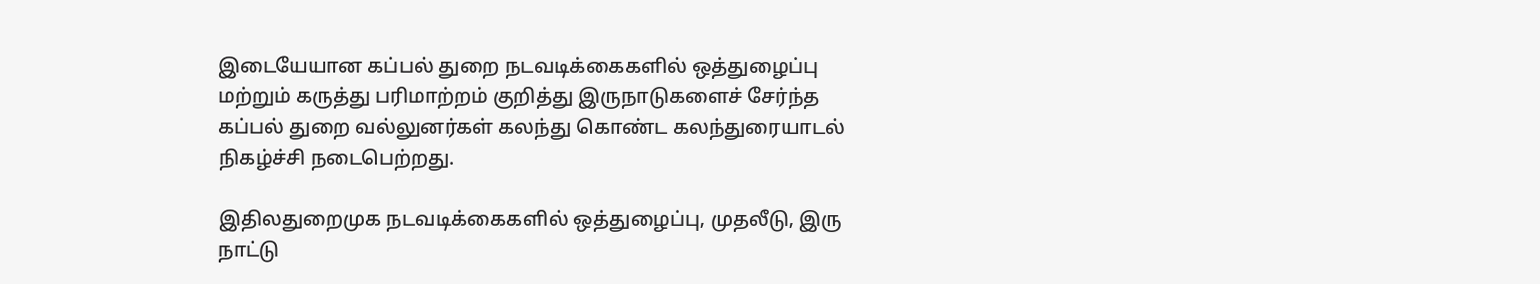இடையேயான கப்பல் துறை நடவடிக்கைகளில் ஒத்துழைப்பு மற்றும் கருத்து பரிமாற்றம் குறித்து இருநாடுகளைச் சேர்ந்த கப்பல் துறை வல்லுனர்கள் கலந்து கொண்ட கலந்துரையாடல் நிகழ்ச்சி நடைபெற்றது.

இதி‌லதுறைமுக நடவடிக்கைகளில் ஒத்துழைப்பு, முதலீடு, இரு நாட்டு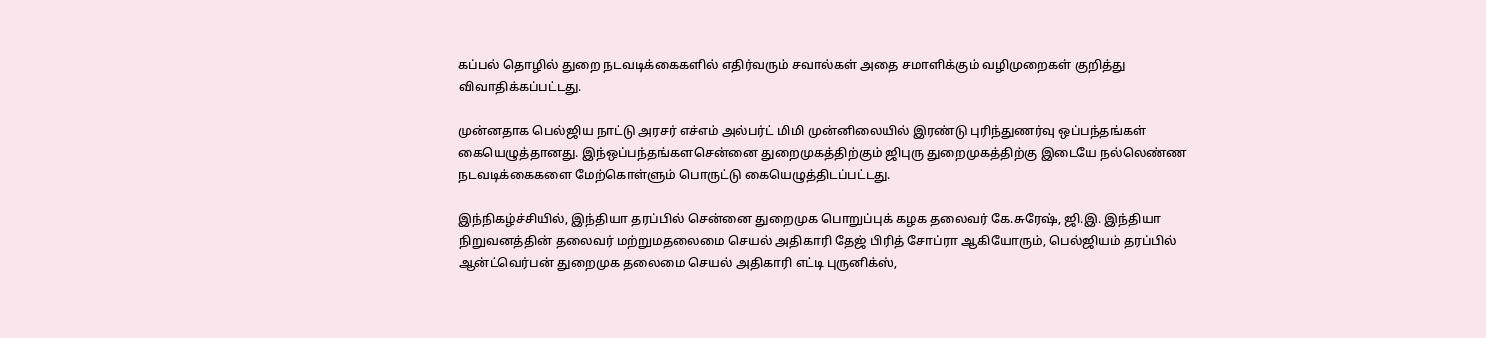கப்பல் தொழில் துறை நடவடிக்கைகளில் எதிர்வரும் சவால்கள் அதை சமாளிக்கும் வழிமுறைகள் குறித்து விவாதிக்கப்பட்டது.

மு‌ன்னதாக பெல்ஜிய நாட்டு அரசர் எச்எம் அல்பர்ட் மிமி முன்னிலையில் இரண்டு புரிந்துணர்வு ஒப்பந்தங்கள் கையெழுத்தானது. இ‌ந்ஒப்பந்த‌ங்க‌ளசென்னை துறைமுகத்திற்கும் ஜிபுரு துறைமுகத்திற்கு இடையே நல்லெண்ண நடவடிக்கைகளை மேற்கொள்ளும் பொருட்டு கையெழுத்திடப்பட்டது.

இ‌ந்‌நிக‌ழ்‌ச்‌சி‌யி‌ல், இந்தியா தரப்பில் சென்னை துறைமுக பொறுப்புக் கழக தலைவர் கே.சுரேஷ், ஜி.இ. இந்தியா நிறுவனத்தின் தலைவர் ம‌ற்று‌மதலைமை செயல் அதிகாரி தேஜ் பிரித் சோப்ரா ஆகியோரு‌ம், பெல்ஜியம் தரப்பில் ஆன்ட்வெர்பன் துறைமுக தலைமை செயல் அதிகாரி எட்டி புருனிக்ஸ்,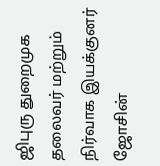ஜிபுரு துறைமுக தலைவர் மற்றும் நிர்வாக இயக்குனர் ஜோசின்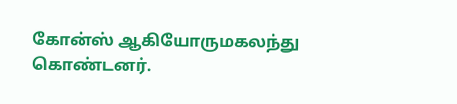கோன்ஸ் ஆகியோரு‌மகலந்து கொண்டனர்.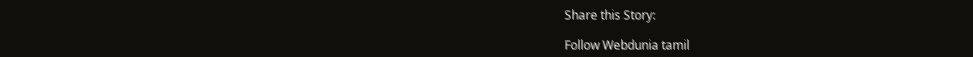Share this Story:

Follow Webdunia tamil